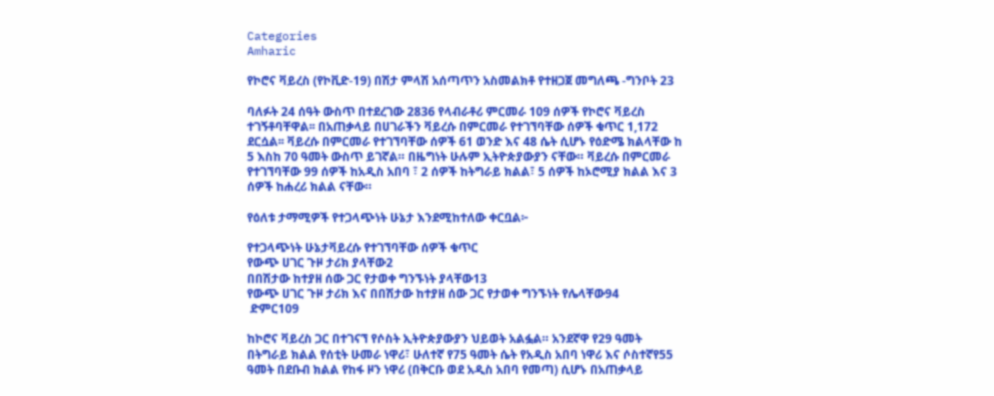Categories
Amharic

የኮሮና ቫይረስ (የኮቪድ-19) በሽታ ምላሽ አሰጣጥን አስመልክቶ የተዘጋጀ መግለጫ -ግንቦት 23

ባለፉት 24 ሰዓት ውስጥ በተደረገው 2836 የላብራቶሪ ምርመራ 109 ሰዎች የኮሮና ቫይረስ ተገኝቶባቸዋል፡፡ በአጠቃላይ በሀገራችን ቫይረሱ በምርመራ የተገኘባቸው ሰዎች ቁጥር 1,172 ደርሷል፡፡ ቫይረሱ በምርመራ የተገኘባቸው ሰዎች 61 ወንድ እና 48 ሴት ሲሆኑ የዕድሜ ክልላቸው ከ 5 እስከ 70 ዓመት ውስጥ ይገኛል። በዜግነት ሁሉም ኢትዮጵያውያን ናቸው። ቫይረሱ በምርመራ የተገኘባቸው 99 ሰዎች ከአዲስ አበባ ፣ 2 ሰዎች ከትግራይ ክልል፣ 5 ሰዎች ከኦሮሚያ ክልል እና 3 ሰዎች ከሐረሪ ክልል ናቸው።

የዕለቱ ታማሚዎች የተጋላጭነት ሁኔታ እንደሚከተለው ቀርቧል፦

የተጋላጭነት ሁኔታቫይረሱ የተገኘባቸው ሰዎች ቁጥር
የውጭ ሀገር ጉዞ ታሪክ ያላቸው2
በበሽታው ከተያዘ ሰው ጋር የታወቀ ግንኙነት ያላቸው13
የውጭ ሀገር ጉዞ ታሪክ እና በበሽታው ከተያዘ ሰው ጋር የታወቀ ግንኙነት የሌላቸው94
 ድምር109

ከኮሮና ቫይረስ ጋር በተገናኘ የሶስት ኢትዮጵያውያን ህይወት አልፏል። አንደኛዋ የ29 ዓመት በትግራይ ክልል የሰቲት ሁመራ ነዋሪ፣ ሁለተኛ የ75 ዓመት ሴት የአዲስ አበባ ነዋሪ እና ሶስተኛየ55 ዓመት በደቡብ ክልል የከፋ ዞን ነዋሪ (በቅርቡ ወደ አዲስ አበባ የመጣ) ሲሆኑ በአጠቃላይ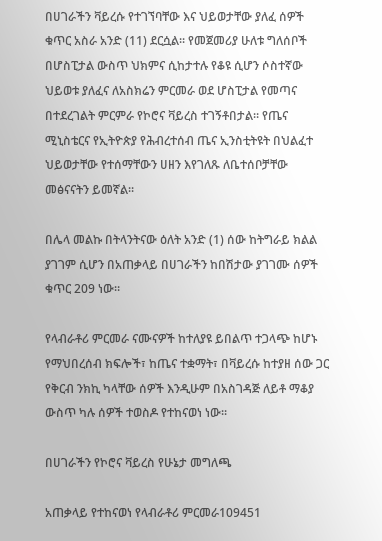በሀገራችን ቫይረሱ የተገኘባቸው እና ህይወታቸው ያለፈ ሰዎች ቁጥር አስራ አንድ (11) ደርሷል፡፡ የመጀመሪያ ሁለቱ ግለሰቦች በሆስፒታል ውስጥ ህክምና ሲከታተሉ የቆዩ ሲሆን ሶስተኛው ህይወቱ ያለፈና ለአስክሬን ምርመራ ወደ ሆስፒታል የመጣና በተደረገልት ምርምራ የኮሮና ቫይረስ ተገኝቶበታል። የጤና ሚኒስቴርና የኢትዮጵያ የሕብረተሰብ ጤና ኢንስቲትዩት በህልፈተ ህይወታቸው የተሰማቸውን ሀዘን እየገለጹ ለቤተሰቦቻቸው መፅናናትን ይመኛል፡፡

በሌላ መልኩ በትላንትናው ዕለት አንድ (1) ሰው ከትግራይ ክልል ያገገም ሲሆን በአጠቃላይ በሀገራችን ከበሽታው ያገገሙ ሰዎች ቁጥር 209 ነው።

የላብራቶሪ ምርመራ ናሙናዎች ከተለያዩ ይበልጥ ተጋላጭ ከሆኑ የማህበረሰብ ክፍሎች፣ ከጤና ተቋማት፣ በቫይረሱ ከተያዘ ሰው ጋር የቅርብ ንክኪ ካላቸው ሰዎች እንዲሁም በአስገዳጅ ለይቶ ማቆያ ውስጥ ካሉ ሰዎች ተወስዶ የተከናወነ ነው፡፡

በሀገራችን የኮሮና ቫይረስ የሁኔታ መግለጫ

አጠቃላይ የተከናወነ የላብራቶሪ ምርመራ109451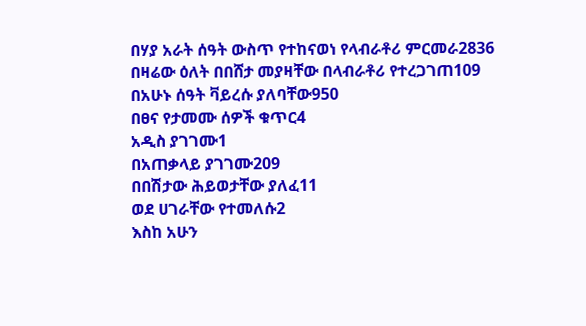በሃያ አራት ሰዓት ውስጥ የተከናወነ የላብራቶሪ ምርመራ2836
በዛሬው ዕለት በበሸታ መያዛቸው በላብራቶሪ የተረጋገጠ109
በአሁኑ ሰዓት ቫይረሱ ያለባቸው950
በፀና የታመሙ ሰዎች ቁጥር4
አዲስ ያገገሙ1
በአጠቃላይ ያገገሙ209
በበሽታው ሕይወታቸው ያለፈ11
ወደ ሀገራቸው የተመለሱ2
እስከ አሁን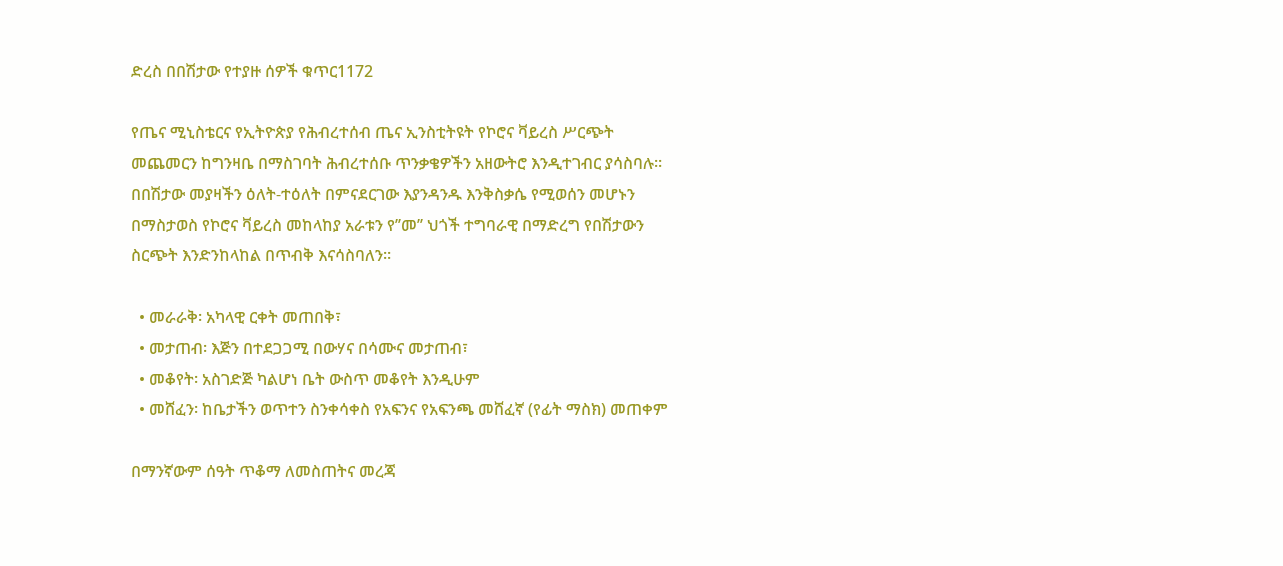ድረስ በበሽታው የተያዙ ሰዎች ቁጥር1172

የጤና ሚኒስቴርና የኢትዮጵያ የሕብረተሰብ ጤና ኢንስቲትዩት የኮሮና ቫይረስ ሥርጭት መጨመርን ከግንዛቤ በማስገባት ሕብረተሰቡ ጥንቃቄዎችን አዘውትሮ እንዲተገብር ያሳስባሉ። በበሽታው መያዛችን ዕለት-ተዕለት በምናደርገው እያንዳንዱ እንቅስቃሴ የሚወሰን መሆኑን በማስታወስ የኮሮና ቫይረስ መከላከያ አራቱን የ’’መ’’ ህጎች ተግባራዊ በማድረግ የበሽታውን ስርጭት እንድንከላከል በጥብቅ እናሳስባለን።

  • መራራቅ፡ አካላዊ ርቀት መጠበቅ፣
  • መታጠብ፡ እጅን በተደጋጋሚ በውሃና በሳሙና መታጠብ፣
  • መቆየት፡ አስገድጅ ካልሆነ ቤት ውስጥ መቆየት እንዲሁም
  • መሸፈን፡ ከቤታችን ወጥተን ስንቀሳቀስ የአፍንና የአፍንጫ መሸፈኛ (የፊት ማስክ) መጠቀም

በማንኛውም ሰዓት ጥቆማ ለመስጠትና መረጃ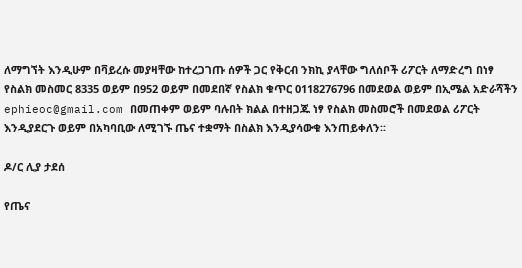ለማግኘት እንዲሁም በቫይረሱ መያዛቸው ከተረጋገጡ ሰዎች ጋር የቅርብ ንክኪ ያላቸው ግለሰቦች ሪፖርት ለማድረግ በነፃ የስልክ መስመር 8335 ወይም በ952 ወይም በመደበኛ የስልክ ቁጥር 0118276796 በመደወል ወይም በኢሜል አድራሻችን ephieoc@gmail.com በመጠቀም ወይም ባሉበት ክልል በተዘጋጁ ነፃ የስልክ መስመሮች በመደወል ሪፖርት እንዲያደርጉ ወይም በአካባቢው ለሚገኙ ጤና ተቋማት በስልክ እንዲያሳውቁ እንጠይቀለን፡፡

ዶ/ር ሊያ ታደሰ

የጤና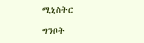ሚኒስትር

ግንቦት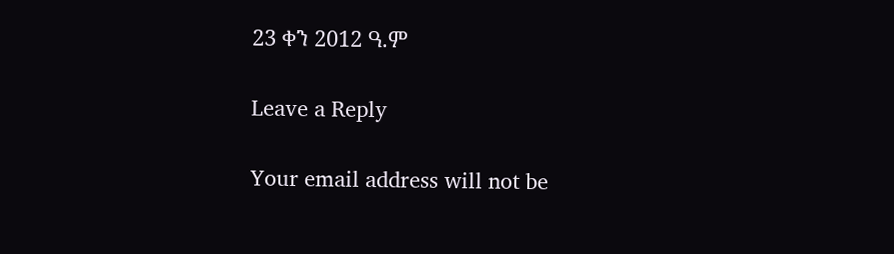23 ቀን 2012 ዓ.ም

Leave a Reply

Your email address will not be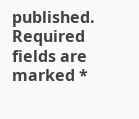published. Required fields are marked *